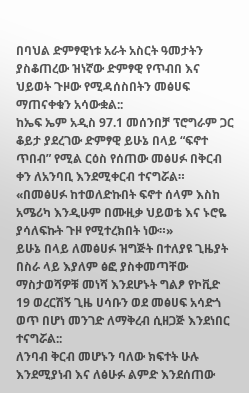በባህል ድምፃዊነቱ አራት አስርት ዓመታትን ያስቆጠረው ዝነኛው ድምፃዊ የጥብበ እና ህይወት ጉዞው የሚዳሰስበትን መፅሀፍ ማጠናቀቁን አሳውቋል::
ከኤፍ ኤም አዲስ 97.1 መሰንበቻ ፕሮግራም ጋር ቆይታ ያደረገው ድምፃዊ ይሁኔ በላይ “ፍኖተ ጥበብ” የሚል ርዕስ የሰጠው መፅሀፉ በቅርብ ቀን ለአንባቢ እንደሚቀርብ ተናግሯል።
«በመፅሀፉ ከተወለድኩበት ፍኖተ ሰላም እስከ አሜሪካ እንዲሁም በሙዚቃ ህይወቴ እና ኑሮዬ ያሳለፍኩት ጉዞ የሚተረክበት ነው።»
ይሁኔ በላይ ለመፅሀፉ ዝግጅት በተለያዩ ጊዜያት በስራ ላይ እያለም ፅፎ ያስቀመጣቸው ማስታወሻዎቹ መነሻ እንደሆኑት ግልፆ የኮቪድ 19 ወረርሽኝ ጊዜ ሀሳቡን ወደ መፅሀፍ አሳድጎ ወጥ በሆነ መንገድ ለማቅረብ ሲዘጋጅ እንደነበር ተናግሯል::
ለንባብ ቅርብ መሆኑን ባለው ክፍተት ሁሉ እንደሚያነብ እና ለፅሁፉ ልምድ እንደሰጠው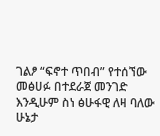ገልፆ “ፍኖተ ጥበብ” የተሰኘው መፅሀፉ በተደራጀ መንገድ እንዲሁም ስነ ፅሁፋዊ ለዛ ባለው ሁኔታ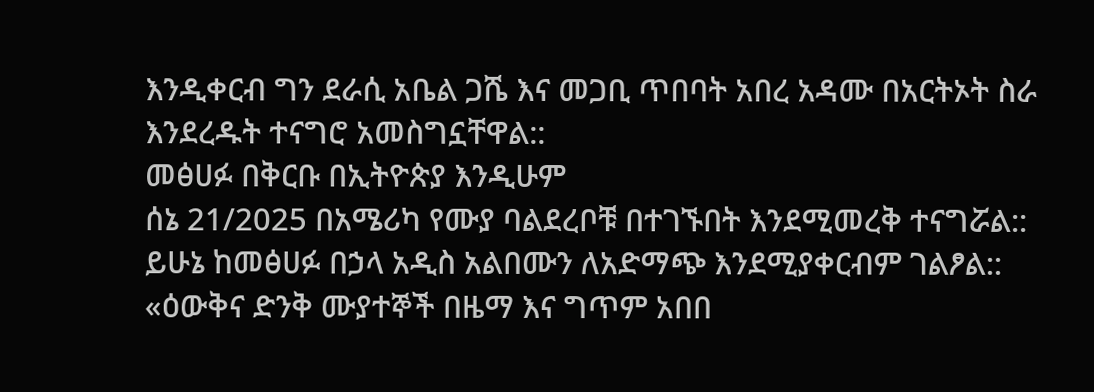እንዲቀርብ ግን ደራሲ አቤል ጋሼ እና መጋቢ ጥበባት አበረ አዳሙ በአርትኦት ስራ እንደረዱት ተናግሮ አመስግኗቸዋል::
መፅሀፉ በቅርቡ በኢትዮጵያ እንዲሁም
ሰኔ 21/2025 በአሜሪካ የሙያ ባልደረቦቹ በተገኙበት እንደሚመረቅ ተናግሯል::
ይሁኔ ከመፅሀፉ በኃላ አዲስ አልበሙን ለአድማጭ እንደሚያቀርብም ገልፆል::
«ዕውቅና ድንቅ ሙያተኞች በዜማ እና ግጥም አበበ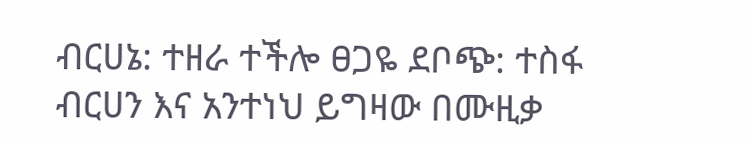ብርሀኔ: ተዘራ ተችሎ ፀጋዬ ደቦጭ: ተስፋ ብርሀን እና አንተነህ ይግዛው በሙዚቃ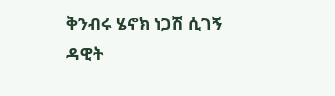ቅንብሩ ሄኖክ ነጋሽ ሲገኝ ዳዊት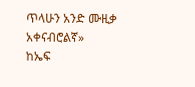ጥላሁን አንድ ሙዚቃ አቀናብሮልኛ»
ከኤፍ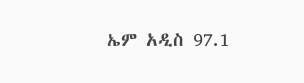ኤም አዲስ 97.1